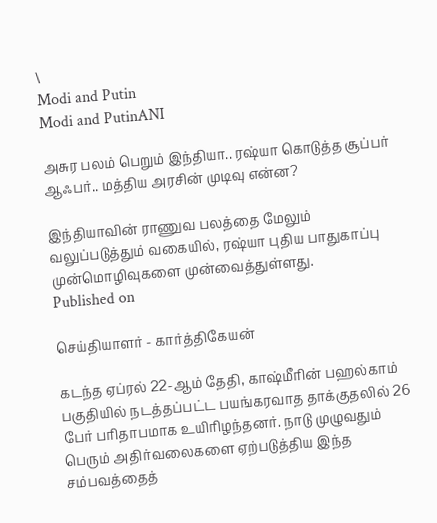\
Modi and Putin
Modi and PutinANI

அசுர பலம் பெறும் இந்தியா.. ரஷ்யா கொடுத்த சூப்பர் ஆஃபர்.. மத்திய அரசின் முடிவு என்ன?

இந்தியாவின் ராணுவ பலத்தை மேலும் வலுப்படுத்தும் வகையில், ரஷ்யா புதிய பாதுகாப்பு முன்மொழிவுகளை முன்வைத்துள்ளது.
Published on

செய்தியாளர் - கார்த்திகேயன்

கடந்த ஏப்ரல் 22-ஆம் தேதி, காஷ்மீரின் பஹல்காம் பகுதியில் நடத்தப்பட்ட பயங்கரவாத தாக்குதலில் 26 பேர் பரிதாபமாக உயிரிழந்தனர். நாடு முழுவதும் பெரும் அதிர்வலைகளை ஏற்படுத்திய இந்த சம்பவத்தைத்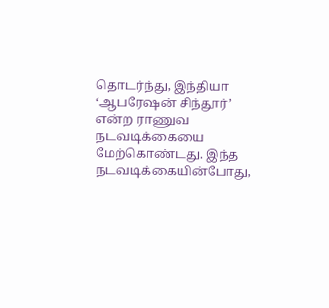தொடர்ந்து, இந்தியா ‘ஆபரேஷன் சிந்தூர்’ என்ற ராணுவ நடவடிக்கையை மேற்கொண்டது. இந்த நடவடிக்கையின்போது,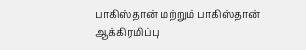பாகிஸ்தான் மற்றும் பாகிஸ்தான் ஆக்கிரமிப்பு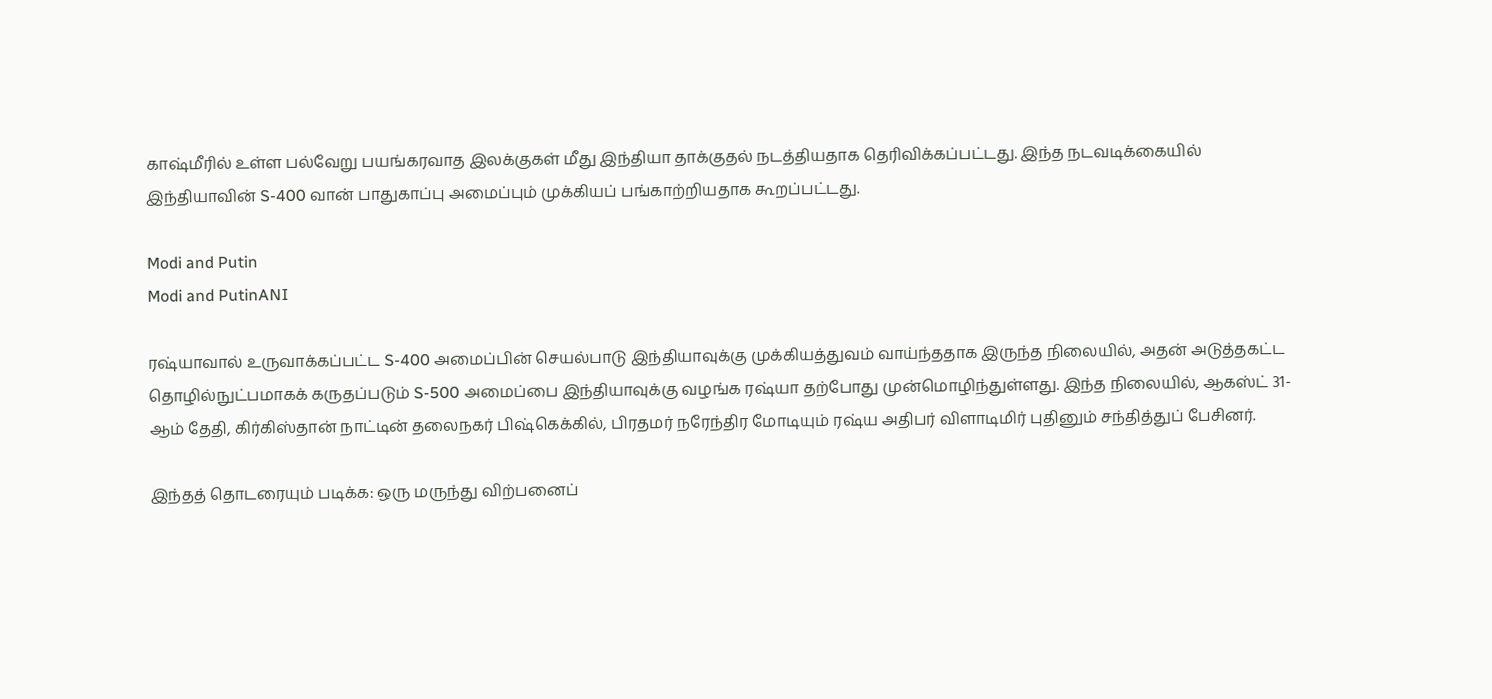காஷ்மீரில் உள்ள பல்வேறு பயங்கரவாத இலக்குகள் மீது இந்தியா தாக்குதல் நடத்தியதாக தெரிவிக்கப்பட்டது. இந்த நடவடிக்கையில் இந்தியாவின் S-400 வான் பாதுகாப்பு அமைப்பும் முக்கியப் பங்காற்றியதாக கூறப்பட்டது.

Modi and Putin
Modi and PutinANI

ரஷ்யாவால் உருவாக்கப்பட்ட S-400 அமைப்பின் செயல்பாடு இந்தியாவுக்கு முக்கியத்துவம் வாய்ந்ததாக இருந்த நிலையில், அதன் அடுத்தகட்ட தொழில்நுட்பமாகக் கருதப்படும் S-500 அமைப்பை இந்தியாவுக்கு வழங்க ரஷ்யா தற்போது முன்மொழிந்துள்ளது. இந்த நிலையில், ஆகஸ்ட் 31-ஆம் தேதி, கிர்கிஸ்தான் நாட்டின் தலைநகர் பிஷ்கெக்கில், பிரதமர் நரேந்திர மோடியும் ரஷ்ய அதிபர் விளாடிமிர் புதினும் சந்தித்துப் பேசினர்.

இந்தத் தொடரையும் படிக்க: ஒரு மருந்து விற்பனைப்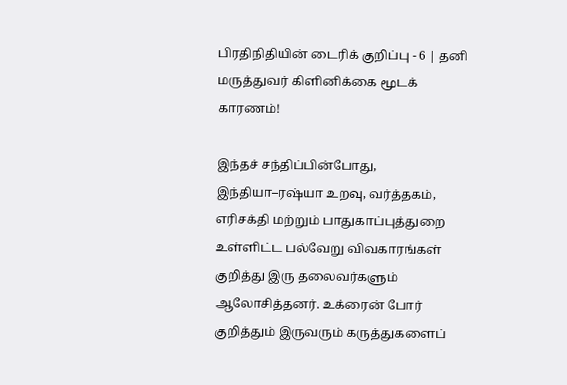பிரதிநிதியின் டைரிக் குறிப்பு - 6 | தனி மருத்துவர் கிளினிக்கை மூடக் காரணம்!

இந்தச் சந்திப்பின்போது, இந்தியா–ரஷ்யா உறவு, வர்த்தகம், எரிசக்தி மற்றும் பாதுகாப்புத்துறை உள்ளிட்ட பல்வேறு விவகாரங்கள் குறித்து இரு தலைவர்களும் ஆலோசித்தனர். உக்ரைன் போர் குறித்தும் இருவரும் கருத்துகளைப்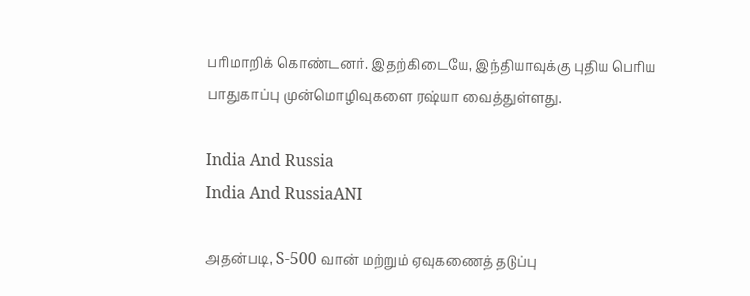பரிமாறிக் கொண்டனர். இதற்கிடையே, இந்தியாவுக்கு புதிய பெரிய பாதுகாப்பு முன்மொழிவுகளை ரஷ்யா வைத்துள்ளது.

India And Russia
India And RussiaANI

அதன்படி, S-500 வான் மற்றும் ஏவுகணைத் தடுப்பு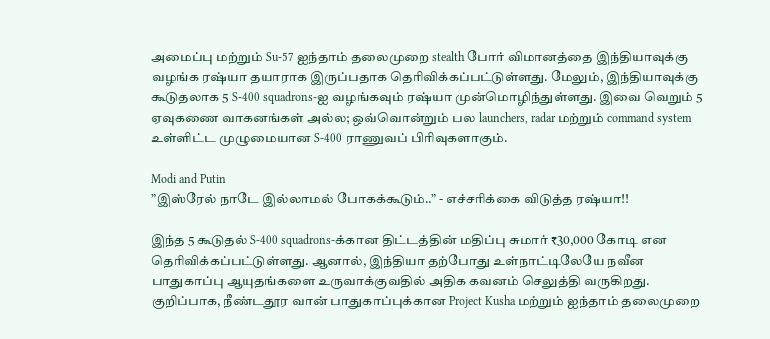அமைப்பு மற்றும் Su-57 ஐந்தாம் தலைமுறை stealth போர் விமானத்தை இந்தியாவுக்கு வழங்க ரஷ்யா தயாராக இருப்பதாக தெரிவிக்கப்பட்டுள்ளது. மேலும், இந்தியாவுக்கு கூடுதலாக 5 S-400 squadrons-ஐ வழங்கவும் ரஷ்யா முன்மொழிந்துள்ளது. இவை வெறும் 5 ஏவுகணை வாகனங்கள் அல்ல; ஒவ்வொன்றும் பல launchers, radar மற்றும் command system உள்ளிட்ட முழுமையான S-400 ராணுவப் பிரிவுகளாகும்.

Modi and Putin
”இஸ்ரேல் நாடே இல்லாமல் போகக்கூடும்..” - எச்சரிக்கை விடுத்த ரஷ்யா!!

இந்த 5 கூடுதல் S-400 squadrons-க்கான திட்டத்தின் மதிப்பு சுமார் ₹30,000 கோடி என தெரிவிக்கப்பட்டுள்ளது. ஆனால், இந்தியா தற்போது உள்நாட்டிலேயே நவீன பாதுகாப்பு ஆயுதங்களை உருவாக்குவதில் அதிக கவனம் செலுத்தி வருகிறது. குறிப்பாக, நீண்டதூர வான் பாதுகாப்புக்கான Project Kusha மற்றும் ஐந்தாம் தலைமுறை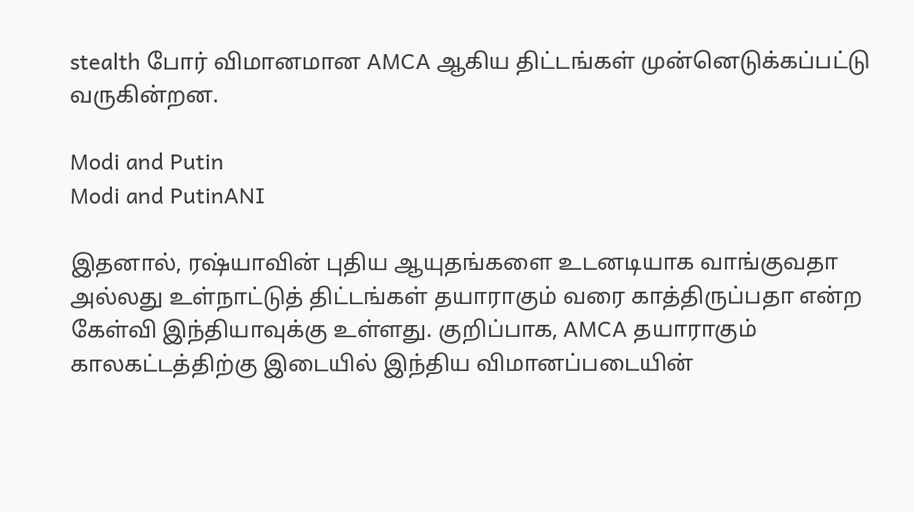stealth போர் விமானமான AMCA ஆகிய திட்டங்கள் முன்னெடுக்கப்பட்டு வருகின்றன.

Modi and Putin
Modi and PutinANI

இதனால், ரஷ்யாவின் புதிய ஆயுதங்களை உடனடியாக வாங்குவதா அல்லது உள்நாட்டுத் திட்டங்கள் தயாராகும் வரை காத்திருப்பதா என்ற கேள்வி இந்தியாவுக்கு உள்ளது. குறிப்பாக, AMCA தயாராகும் காலகட்டத்திற்கு இடையில் இந்திய விமானப்படையின்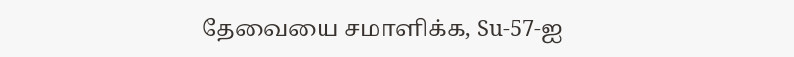தேவையை சமாளிக்க, Su-57-ஐ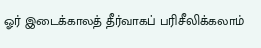ஓர் இடைக்காலத் தீர்வாகப் பரிசீலிக்கலாம்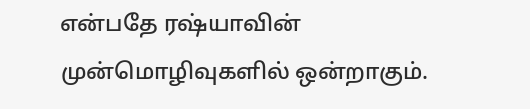என்பதே ரஷ்யாவின் முன்மொழிவுகளில் ஒன்றாகும்.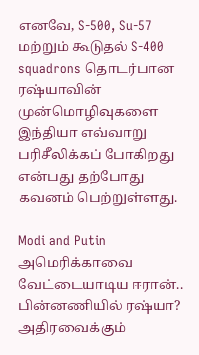எனவே, S-500, Su-57 மற்றும் கூடுதல் S-400 squadrons தொடர்பான ரஷ்யாவின் முன்மொழிவுகளை இந்தியா எவ்வாறு பரிசீலிக்கப் போகிறது என்பது தற்போது கவனம் பெற்றுள்ளது.

Modi and Putin
அமெரிக்காவை வேட்டையாடிய ஈரான்.. பின்னணியில் ரஷ்யா? அதிரவைக்கும்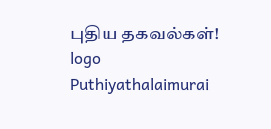புதிய தகவல்கள்!
logo
Puthiyathalaimurai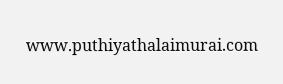www.puthiyathalaimurai.com